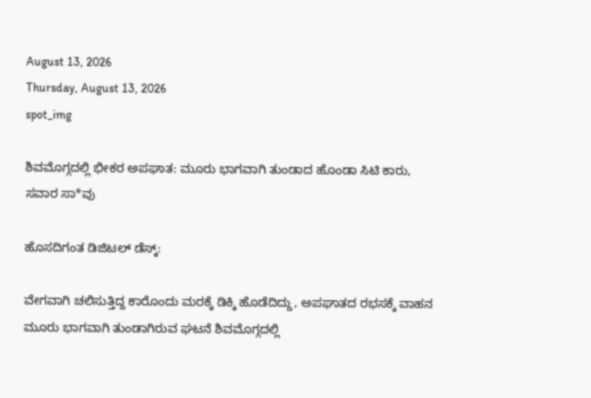August 13, 2026
Thursday, August 13, 2026
spot_img

ಶಿವಮೊಗ್ಗದಲ್ಲಿ ಭೀಕರ ಅಪಘಾತ: ಮೂರು ಭಾಗವಾಗಿ ತುಂಡಾದ ಹೊಂಡಾ ಸಿಟಿ ಕಾರು, ಸವಾರ ಸಾ*ವು

ಹೊಸದಿಗಂತ ಡಿಜಿಟಲ್‌ ಡೆಸ್ಕ್‌:

ವೇಗವಾಗಿ ಚಲಿಸುತ್ತಿದ್ದ ಕಾರೊಂದು ಮರಕ್ಕೆ ಡಿಕ್ಕಿ ಹೊಡೆದಿದ್ದು, ಅಪಘಾತದ ರಭಸಕ್ಕೆ ವಾಹನ ಮೂರು ಭಾಗವಾಗಿ ತುಂಡಾಗಿರುವ ಘಟನೆ ಶಿವಮೊಗ್ಗದಲ್ಲಿ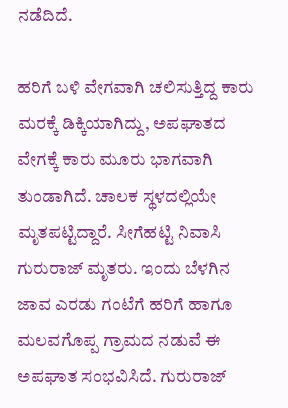ನಡೆದಿದೆ.

ಹರಿಗೆ ಬಳಿ ವೇಗವಾಗಿ ಚಲಿಸುತ್ತಿದ್ದ ಕಾರು ಮರಕ್ಕೆ ಡಿಕ್ಕಿಯಾಗಿದ್ದು, ಅಪಘಾತದ ವೇಗಕ್ಕೆ ಕಾರು ಮೂರು ಭಾಗವಾಗಿ ತುಂಡಾಗಿದೆ. ಚಾಲಕ ಸ್ಥಳದಲ್ಲಿಯೇ ಮೃತಪಟ್ಟಿದ್ದಾರೆ. ಸೀಗೆಹಟ್ಟಿ ನಿವಾಸಿ ಗುರುರಾಜ್‌ ಮೃತರು. ಇಂದು ಬೆಳಗಿನ ಜಾವ ಎರಡು ಗಂಟೆಗೆ ಹರಿಗೆ ಹಾಗೂ ಮಲವಗೊಪ್ಪ ಗ್ರಾಮದ ನಡುವೆ ಈ ಅಪಘಾತ ಸಂಭವಿಸಿದೆ. ಗುರುರಾಜ್‌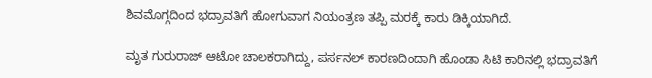ಶಿವಮೊಗ್ಗದಿಂದ ಭದ್ರಾವತಿಗೆ ಹೋಗುವಾಗ ನಿಯಂತ್ರಣ ತಪ್ಪಿ ಮರಕ್ಕೆ ಕಾರು ಡಿಕ್ಕಿಯಾಗಿದೆ.

ಮೃತ ಗುರುರಾಜ್‌ ಆಟೋ ಚಾಲಕರಾಗಿದ್ದು, ಪರ್ಸನಲ್ ಕಾರಣದಿಂದಾಗಿ ಹೊಂಡಾ ಸಿಟಿ ಕಾರಿನಲ್ಲಿ ಭದ್ರಾವತಿಗೆ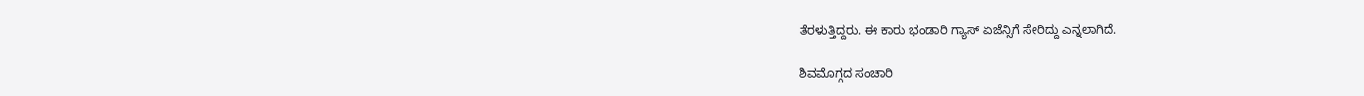ತೆರಳುತ್ತಿದ್ದರು. ಈ ಕಾರು ಭಂಡಾರಿ ಗ್ಯಾಸ್‌ ಏಜೆನ್ಸಿಗೆ ಸೇರಿದ್ದು ಎನ್ನಲಾಗಿದೆ.

ಶಿವಮೊಗ್ಗದ ಸಂಚಾರಿ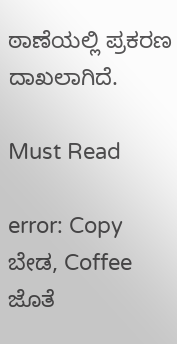ಠಾಣೆಯಲ್ಲಿ ಪ್ರಕರಣ ದಾಖಲಾಗಿದೆ.

Must Read

error: Copy ಬೇಡ, Coffee ಜೊತೆ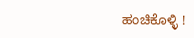ಹಂಚಿಕೊಳ್ಳಿ !